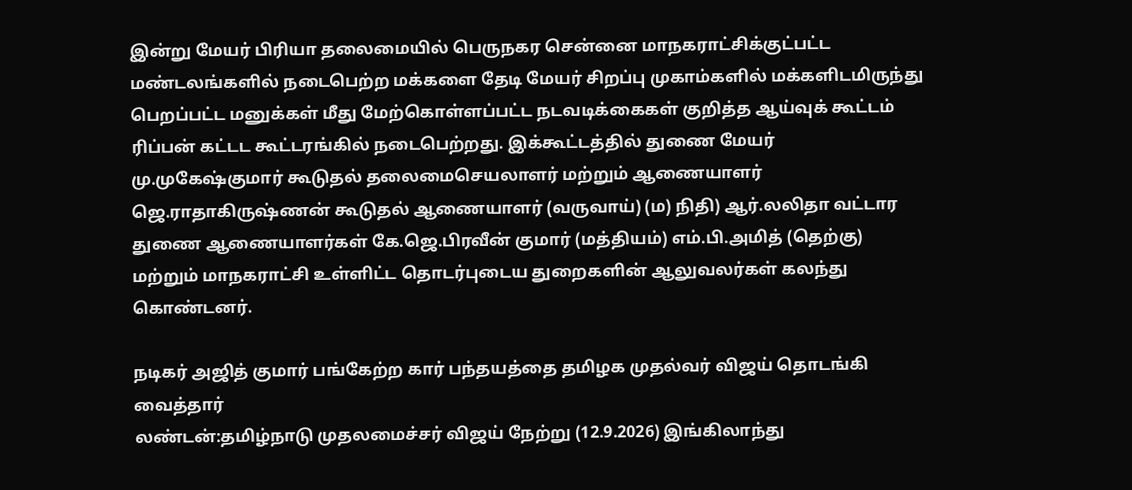இன்று மேயர் பிரியா தலைமையில் பெருநகர சென்னை மாநகராட்சிக்குட்பட்ட மண்டலங்களில் நடைபெற்ற மக்களை தேடி மேயர் சிறப்பு முகாம்களில் மக்களிடமிருந்து பெறப்பட்ட மனுக்கள் மீது மேற்கொள்ளப்பட்ட நடவடிக்கைகள் குறித்த ஆய்வுக் கூட்டம் ரிப்பன் கட்டட கூட்டரங்கில் நடைபெற்றது. இக்கூட்டத்தில் துணை மேயர்
மு.முகேஷ்குமார் கூடுதல் தலைமைசெயலாளர் மற்றும் ஆணையாளர் ஜெ.ராதாகிருஷ்ணன் கூடுதல் ஆணையாளர் (வருவாய்) (ம) நிதி) ஆர்.லலிதா வட்டார துணை ஆணையாளர்கள் கே.ஜெ.பிரவீன் குமார் (மத்தியம்) எம்.பி.அமித் (தெற்கு) மற்றும் மாநகராட்சி உள்ளிட்ட தொடர்புடைய துறைகளின் ஆலுவலர்கள் கலந்து கொண்டனர்.

நடிகர் அஜித் குமார் பங்கேற்ற கார் பந்தயத்தை தமிழக முதல்வர் விஜய் தொடங்கி வைத்தார்
லண்டன்:தமிழ்நாடு முதலமைச்சர் விஜய் நேற்று (12.9.2026) இங்கிலாந்து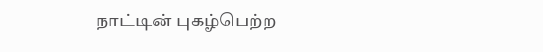நாட்டின் புகழ்பெற்ற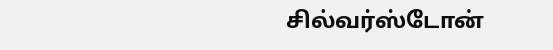சில்வர்ஸ்டோன்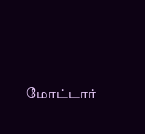மோட்டார்